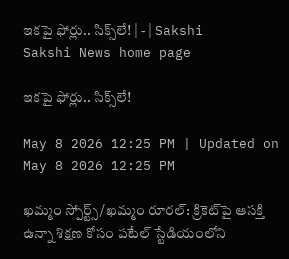ఇకపై ఫోర్లు.. సిక్స్‌లే! | - | Sakshi
Sakshi News home page

ఇకపై ఫోర్లు.. సిక్స్‌లే!

May 8 2026 12:25 PM | Updated on May 8 2026 12:25 PM

ఖమ్మం స్పోర్ట్స్‌/ఖమ్మం రూరల్‌: క్రికెట్‌పై ఆసక్తి ఉన్నా శిక్షణ కోసం పటేల్‌ స్టేడియంలోని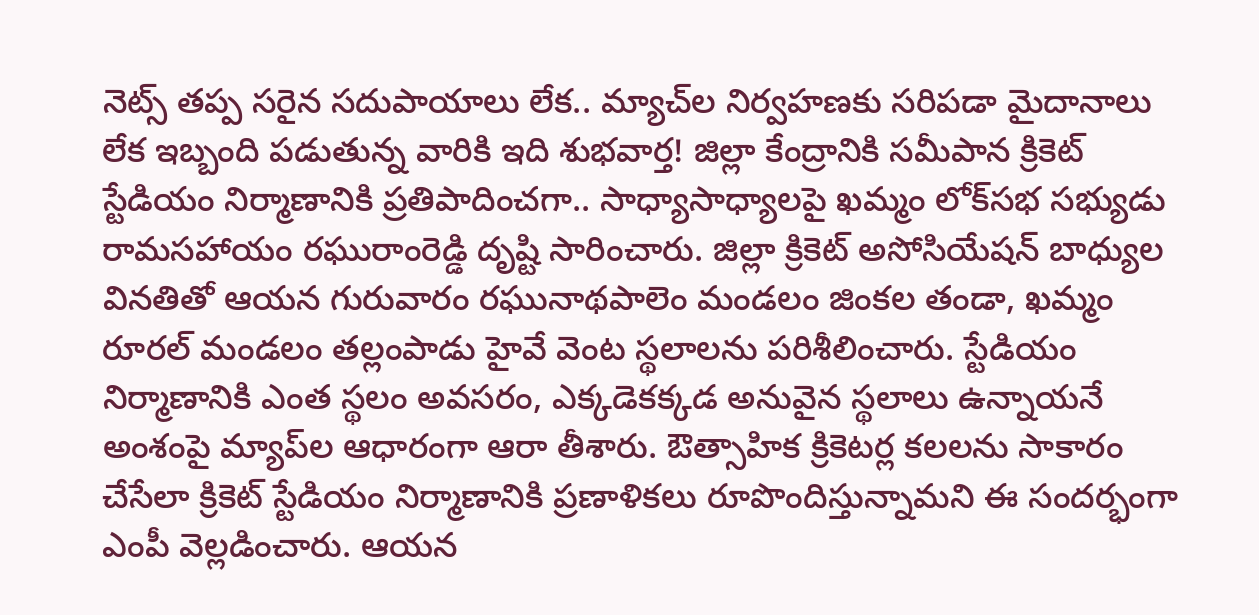నెట్స్‌ తప్ప సరైన సదుపాయాలు లేక.. మ్యాచ్‌ల నిర్వహణకు సరిపడా మైదానాలు లేక ఇబ్బంది పడుతున్న వారికి ఇది శుభవార్త! జిల్లా కేంద్రానికి సమీపాన క్రికెట్‌ స్టేడియం నిర్మాణానికి ప్రతిపాదించగా.. సాధ్యాసాధ్యాలపై ఖమ్మం లోక్‌సభ సభ్యుడు రామసహాయం రఘురాంరెడ్డి దృష్టి సారించారు. జిల్లా క్రికెట్‌ అసోసియేషన్‌ బాధ్యుల వినతితో ఆయన గురువారం రఘునాథపాలెం మండలం జింకల తండా, ఖమ్మం రూరల్‌ మండలం తల్లంపాడు హైవే వెంట స్థలాలను పరిశీలించారు. స్టేడియం నిర్మాణానికి ఎంత స్థలం అవసరం, ఎక్కడెకక్కడ అనువైన స్థలాలు ఉన్నాయనే అంశంపై మ్యాప్‌ల ఆధారంగా ఆరా తీశారు. ఔత్సాహిక క్రికెటర్ల కలలను సాకారం చేసేలా క్రికెట్‌ స్టేడియం నిర్మాణానికి ప్రణాళికలు రూపొందిస్తున్నామని ఈ సందర్భంగా ఎంపీ వెల్లడించారు. ఆయన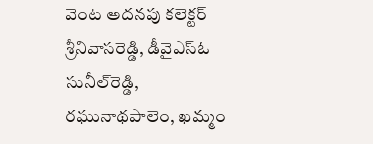వెంట అదనపు కలెక్టర్‌ శ్రీనివాసరెడ్డి, డీవైఎస్‌ఓ సునీల్‌రెడ్డి, రఘునాథపాలెం, ఖమ్మం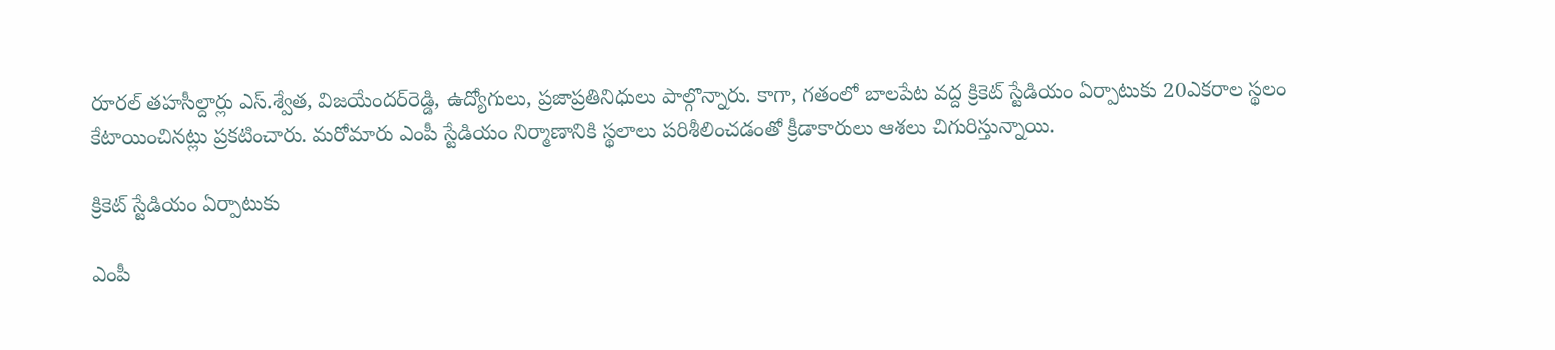రూరల్‌ తహసీల్దార్లు ఎస్‌.శ్వేత, విజయేందర్‌రెడ్డి, ఉద్యోగులు, ప్రజాప్రతినిధులు పాల్గొన్నారు. కాగా, గతంలో బాలపేట వద్ద క్రికెట్‌ స్టేడియం ఏర్పాటుకు 20ఎకరాల స్థలం కేటాయించినట్లు ప్రకటించారు. మరోమారు ఎంపీ స్టేడియం నిర్మాణానికి స్థలాలు పరిశీలించడంతో క్రీడాకారులు ఆశలు చిగురిస్తున్నాయి.

క్రికెట్‌ స్టేడియం ఏర్పాటుకు

ఎంపీ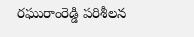రఘురాంరెడ్డి పరిశీలన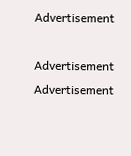Advertisement

Advertisement
Advertisement